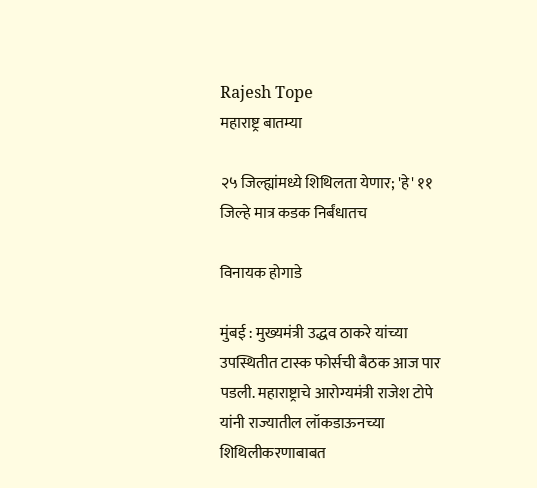Rajesh Tope
महाराष्ट्र बातम्या

२५ जिल्ह्यांमध्ये शिथिलता येणार; 'हे' ११ जिल्हे मात्र कडक निर्बंधातच

विनायक होगाडे

मुंबई : मुख्यमंत्री उद्धव ठाकरे यांच्या उपस्थितीत टास्क फोर्सची बैठक आज पार पडली. महाराष्ट्राचे आरोग्यमंत्री राजेश टोपे यांनी राज्यातील लॉकडाऊनच्या शिथिलीकरणाबाबत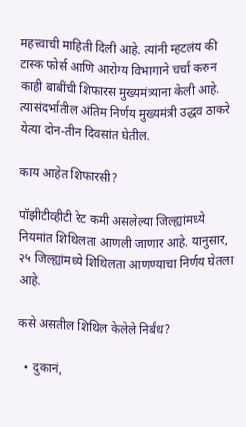महत्त्वाची माहिती दिली आहे. त्यांनी म्हटलंय की टास्क फोर्स आणि आरोग्य विभागाने चर्चा करुन काही बाबींची शिफारस मुख्यमंत्र्याना केली आहे. त्यासंदर्भातील अंतिम निर्णय मुख्यमंत्री उद्धव ठाकरे येत्या दोन-तीन दिवसांत घेतील.

काय आहेत शिफारसी?

पॉझीटीव्हीटी रेट कमी असलेल्या जिल्ह्यांमध्ये नियमांत शिथिलता आणली जाणार आहे. यानुसार, २५ जिल्ह्यांमध्ये शिथिलता आणण्याचा निर्णय घेतला आहे.

कसे असतील शिथिल केलेले निर्बंध?

  • दुकानं,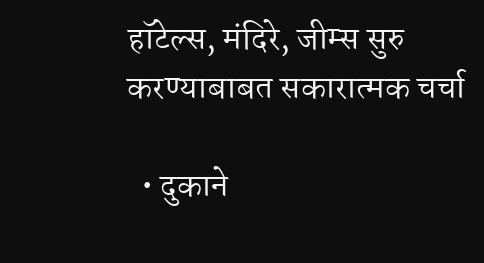हॉटेल्स, मंदिरे, जीम्स सुरु करण्याबाबत सकारात्मक चर्चा

  • दुकाने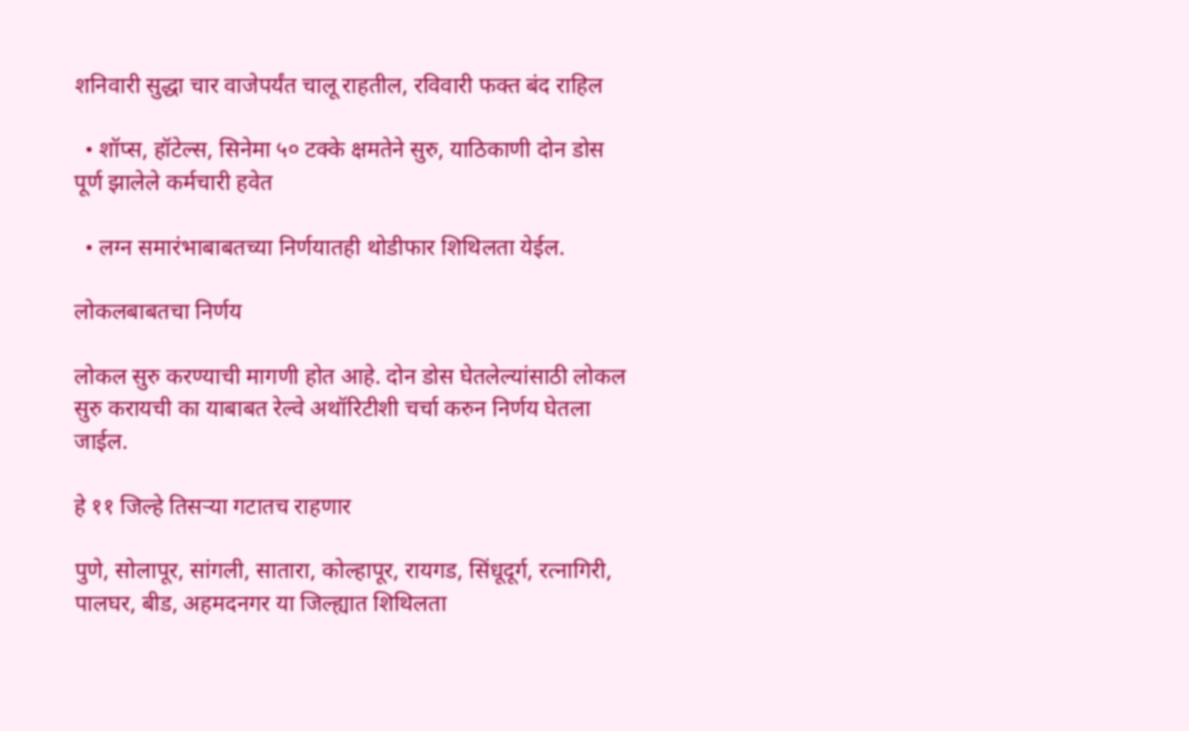शनिवारी सुद्धा चार वाजेपर्यंत चालू राहतील, रविवारी फक्त बंद राहिल

  • शॉप्स, हॉटेल्स, सिनेमा ५० टक्के क्षमतेने सुरु, याठिकाणी दोन डोस पूर्ण झालेले कर्मचारी हवेत

  • लग्न समारंभाबाबतच्या निर्णयातही थोडीफार शिथिलता येईल.

लोकलबाबतचा निर्णय

लोकल सुरु करण्याची मागणी होत आहे. दोन डोस घेतलेल्यांसाठी लोकल सुरु करायची का याबाबत रेल्वे अथॉरिटीशी चर्चा करुन निर्णय घेतला जाईल.

हे ११ जिल्हे तिसऱ्या गटातच राहणार

पुणे, सोलापूर, सांगली, सातारा, कोल्हापूर, रायगड, सिंधूदूर्ग, रत्नागिरी, पालघर, बीड, अहमदनगर या जिल्ह्यात शिथिलता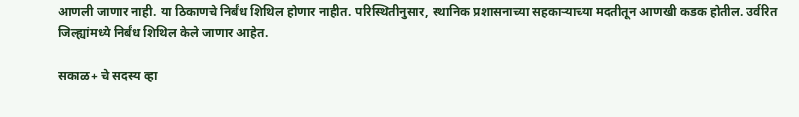आणली जाणार नाही. या ठिकाणचे निर्बंध शिथिल होणार नाहीत. परिस्थितीनुसार, स्थानिक प्रशासनाच्या सहकाऱ्याच्या मदतीतून आणखी कडक होतील. उर्वरित जिल्ह्यांमध्ये निर्बंध शिथिल केले जाणार आहेत.

सकाळ+ चे सदस्य व्हा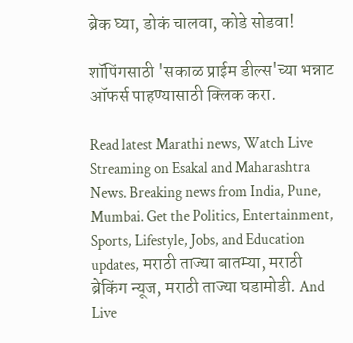ब्रेक घ्या, डोकं चालवा, कोडे सोडवा!

शॉपिंगसाठी 'सकाळ प्राईम डील्स'च्या भन्नाट ऑफर्स पाहण्यासाठी क्लिक करा.

Read latest Marathi news, Watch Live Streaming on Esakal and Maharashtra News. Breaking news from India, Pune, Mumbai. Get the Politics, Entertainment, Sports, Lifestyle, Jobs, and Education updates, मराठी ताज्या बातम्या, मराठी ब्रेकिंग न्यूज, मराठी ताज्या घडामोडी. And Live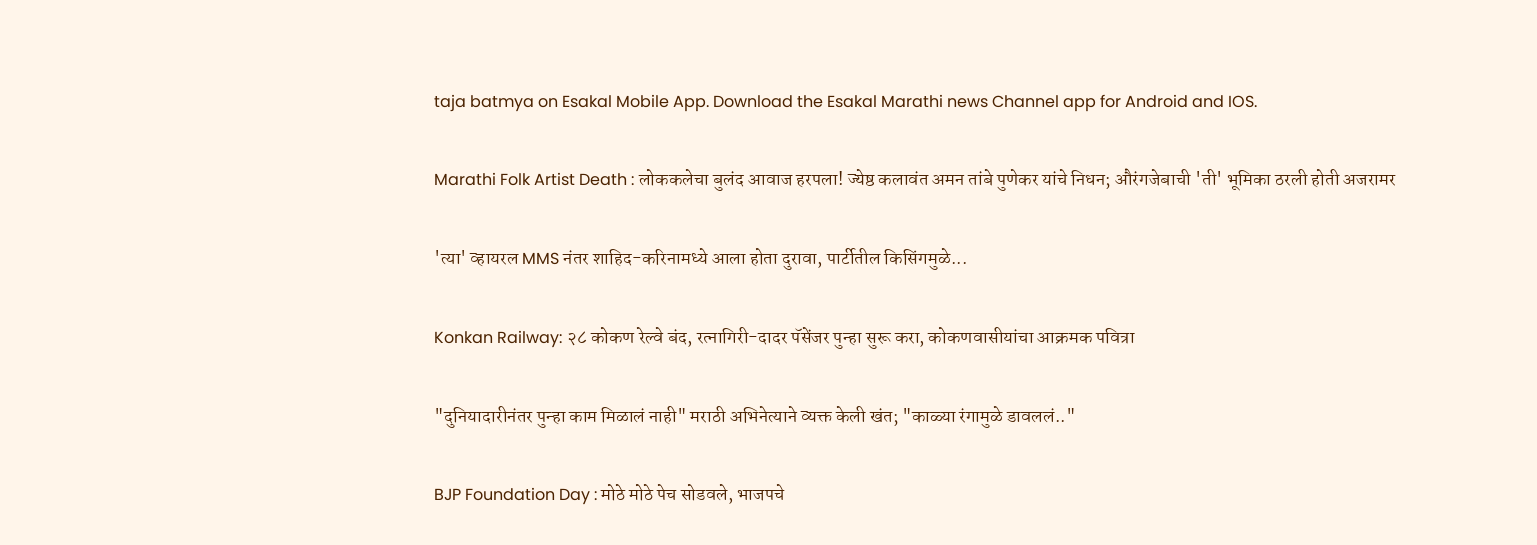taja batmya on Esakal Mobile App. Download the Esakal Marathi news Channel app for Android and IOS.

Marathi Folk Artist Death : लोककलेचा बुलंद आवाज हरपला! ज्येष्ठ कलावंत अमन तांबे पुणेकर यांचे निधन; औरंगजेबाची 'ती' भूमिका ठरली होती अजरामर

'त्या' व्हायरल MMS नंतर शाहिद-करिनामध्ये आला होता दुरावा, पार्टीतील किसिंगमुळे...

Konkan Railway: २८ कोकण रेल्वे बंद, रत्नागिरी-दादर पॅसेंजर पुन्हा सुरू करा, कोकणवासीयांचा आक्रमक पवित्रा

"दुनियादारीनंतर पुन्हा काम मिळालं नाही" मराठी अभिनेत्याने व्यक्त केली खंत; "काळ्या रंगामुळे डावललं.."

BJP Foundation Day : मोठे मोठे पेच सोडवले, भाजपचे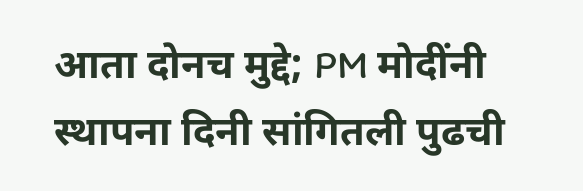आता दोनच मुद्दे; PM मोदींनी स्थापना दिनी सांगितली पुढची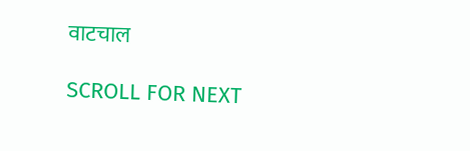वाटचाल

SCROLL FOR NEXT